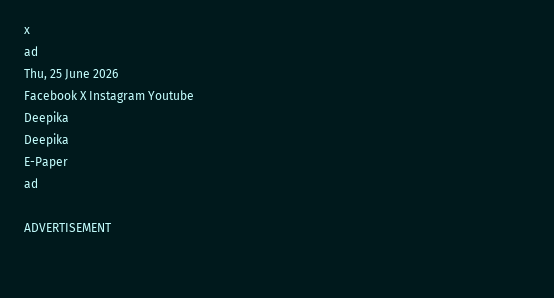x
ad
Thu, 25 June 2026
Facebook X Instagram Youtube
Deepika
Deepika
E-Paper
ad

ADVERTISEMENT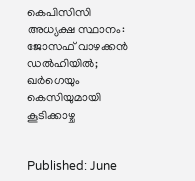കെപിസിസി അധ്യക്ഷ സ്ഥാനം: ജോസഫ് വാഴക്കൻ ഡൽഹിയിൽ; ഖർഗെയും കെസിയുമായി കൂടിക്കാഴ്ച


Published: June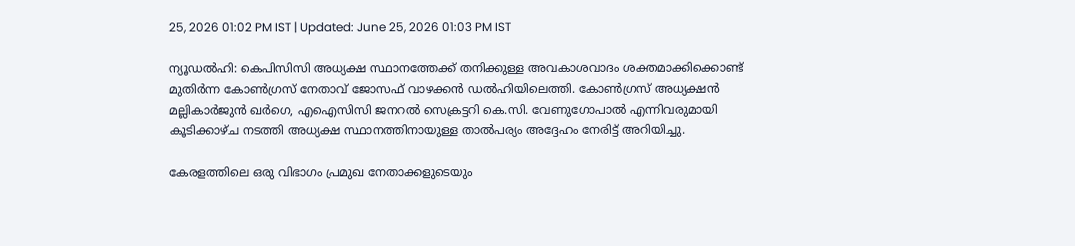25, 2026 01:02 PM IST | Updated: June 25, 2026 01:03 PM IST

ന്യൂഡൽഹി: കെപിസിസി അധ്യക്ഷ സ്ഥാനത്തേക്ക് തനിക്കുള്ള അവകാശവാദം ശക്തമാക്കിക്കൊണ്ട് മുതിർന്ന കോൺഗ്രസ് നേതാവ് ജോസഫ് വാഴക്കൻ ഡൽഹിയിലെത്തി. കോൺഗ്രസ് അധ്യക്ഷൻ മല്ലികാർജുൻ ഖർഗെ, എഐസിസി ജനറൽ സെക്രട്ടറി കെ.സി. വേണുഗോപാൽ എന്നിവരുമായി കൂടിക്കാഴ്ച നടത്തി അധ്യക്ഷ സ്ഥാനത്തിനായുള്ള താൽപര്യം ‌അദ്ദേഹം നേരിട്ട് അറിയിച്ചു.

കേരളത്തിലെ ഒരു വിഭാഗം പ്രമുഖ നേതാക്കളുടെയും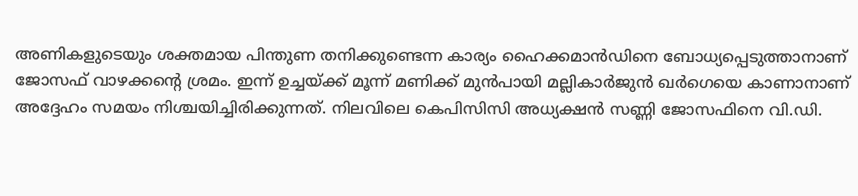അണികളുടെയും ശക്തമായ പിന്തുണ തനിക്കുണ്ടെന്ന കാര്യം ഹൈക്കമാൻഡിനെ ബോധ്യപ്പെടുത്താനാണ് ജോസഫ് വാഴക്കന്‍റെ ശ്രമം. ഇന്ന് ഉച്ചയ്ക്ക് മൂന്ന് മണിക്ക് മുൻപായി മല്ലികാർജുൻ ഖർഗെയെ കാണാനാണ് അദ്ദേഹം സമയം നിശ്ചയിച്ചിരിക്കുന്നത്. നിലവിലെ കെപിസിസി അധ്യക്ഷൻ സണ്ണി ജോസഫിനെ വി.ഡി.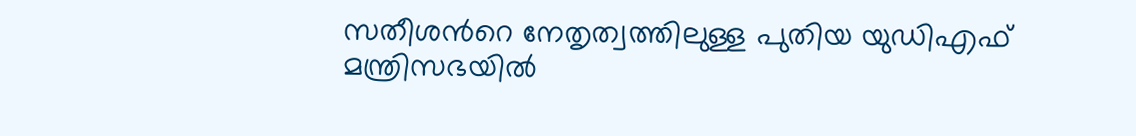സതീശന്‍റെ നേതൃത്വത്തിലുള്ള പുതിയ യുഡിഎഫ് മന്ത്രിസഭയിൽ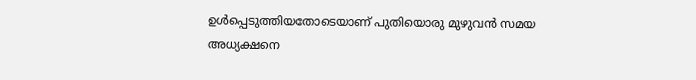ഉൾപ്പെടുത്തിയതോടെയാണ് പുതിയൊരു മുഴുവൻ സമയ അധ്യക്ഷനെ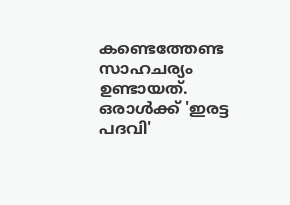കണ്ടെത്തേണ്ട സാഹചര്യം ഉണ്ടായത്. ഒരാൾക്ക് 'ഇരട്ട പദവി'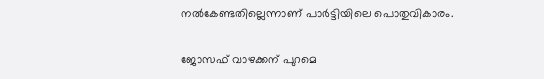നൽകേണ്ടതില്ലെന്നാണ് പാർട്ടിയിലെ പൊതുവികാരം.

ജോസഫ് വാഴക്കന് പുറമെ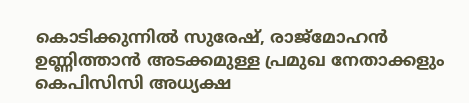കൊടിക്കുന്നിൽ സുരേഷ്, രാജ്മോഹൻ ഉണ്ണിത്താൻ അടക്കമുള്ള പ്രമുഖ നേതാക്കളും കെപിസിസി അധ്യക്ഷ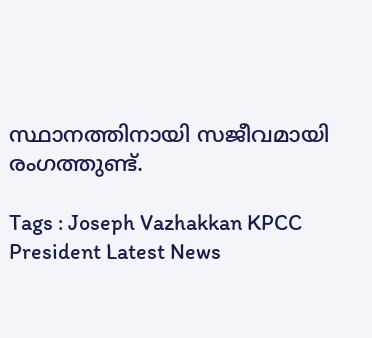സ്ഥാനത്തിനായി സജീവമായി രംഗത്തുണ്ട്.

Tags : Joseph Vazhakkan KPCC President Latest News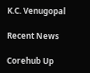K.C. Venugopal

Recent News

Corehub Up